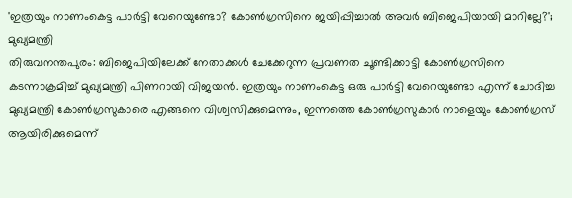'ഇത്രയും നാണംകെട്ട പാർട്ടി വേറെയുണ്ടോ? കോൺഗ്രസിനെ ജയിപ്പിച്ചാൽ അവർ ബിജെപിയായി മാറില്ലേ?'; മുഖ്യമന്ത്രി
തിരുവനന്തപുരം: ബിജെപിയിലേക്ക് നേതാക്കൾ ചേക്കേറുന്ന പ്രവണത ചൂണ്ടിക്കാട്ടി കോൺഗ്രസിനെ കടന്നാക്രമിച്ച് മുഖ്യമന്ത്രി പിണറായി വിജയൻ. ഇത്രയും നാണംകെട്ട ഒരു പാർട്ടി വേറെയുണ്ടോ എന്ന് ചോദിച്ച മുഖ്യമന്ത്രി കോൺഗ്രസുകാരെ എങ്ങനെ വിശ്വസിക്കുമെന്നും, ഇന്നത്തെ കോൺഗ്രസുകാർ നാളെയും കോൺഗ്രസ് ആയിരിക്കുമെന്ന്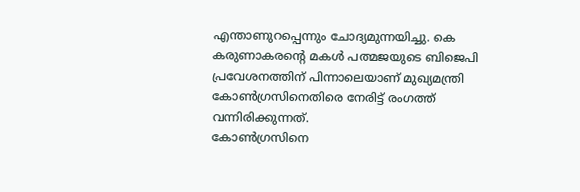എന്താണുറപ്പെന്നും ചോദ്യമുന്നയിച്ചു. കെ കരുണാകരന്റെ മകൾ പത്മജയുടെ ബിജെപി പ്രവേശനത്തിന് പിന്നാലെയാണ് മുഖ്യമന്ത്രി കോൺഗ്രസിനെതിരെ നേരിട്ട് രംഗത്ത് വന്നിരിക്കുന്നത്.
കോൺഗ്രസിനെ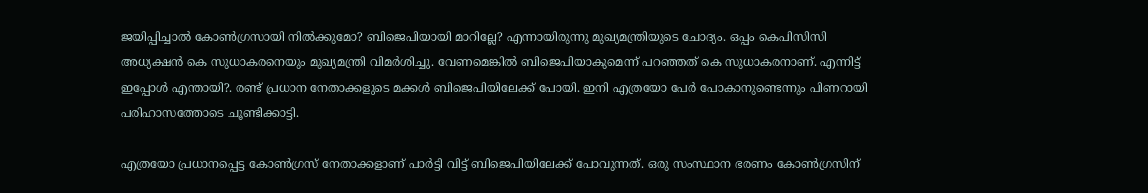ജയിപ്പിച്ചാൽ കോൺഗ്രസായി നിൽക്കുമോ? ബിജെപിയായി മാറില്ലേ? എന്നായിരുന്നു മുഖ്യമന്ത്രിയുടെ ചോദ്യം. ഒപ്പം കെപിസിസി അധ്യക്ഷൻ കെ സുധാകരനെയും മുഖ്യമന്ത്രി വിമർശിച്ചു. വേണമെങ്കിൽ ബിജെപിയാകുമെന്ന് പറഞ്ഞത് കെ സുധാകരനാണ്. എന്നിട്ട് ഇപ്പോൾ എന്തായി?. രണ്ട് പ്രധാന നേതാക്കളുടെ മക്കൾ ബിജെപിയിലേക്ക് പോയി. ഇനി എത്രയോ പേർ പോകാനുണ്ടെന്നും പിണറായി പരിഹാസത്തോടെ ചൂണ്ടിക്കാട്ടി.

എത്രയോ പ്രധാനപ്പെട്ട കോൺഗ്രസ് നേതാക്കളാണ് പാർട്ടി വിട്ട് ബിജെപിയിലേക്ക് പോവുന്നത്. ഒരു സംസ്ഥാന ഭരണം കോൺഗ്രസിന്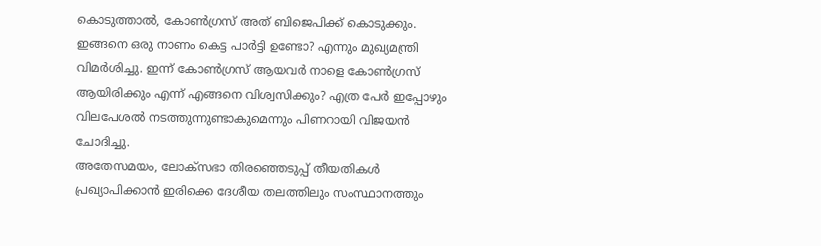കൊടുത്താൽ, കോൺഗ്രസ് അത് ബിജെപിക്ക് കൊടുക്കും. ഇങ്ങനെ ഒരു നാണം കെട്ട പാർട്ടി ഉണ്ടോ? എന്നും മുഖ്യമന്ത്രി വിമർശിച്ചു. ഇന്ന് കോൺഗ്രസ് ആയവർ നാളെ കോൺഗ്രസ് ആയിരിക്കും എന്ന് എങ്ങനെ വിശ്വസിക്കും? എത്ര പേർ ഇപ്പോഴും വിലപേശൽ നടത്തുന്നുണ്ടാകുമെന്നും പിണറായി വിജയൻ ചോദിച്ചു.
അതേസമയം, ലോക്സഭാ തിരഞ്ഞെടുപ്പ് തീയതികൾ പ്രഖ്യാപിക്കാൻ ഇരിക്കെ ദേശീയ തലത്തിലും സംസ്ഥാനത്തും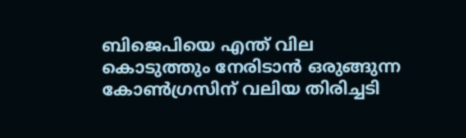ബിജെപിയെ എന്ത് വില കൊടുത്തും നേരിടാൻ ഒരുങ്ങുന്ന കോൺഗ്രസിന് വലിയ തിരിച്ചടി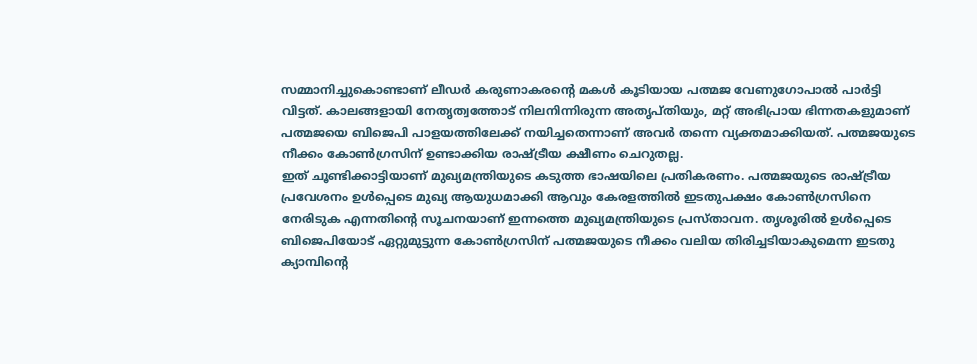സമ്മാനിച്ചുകൊണ്ടാണ് ലീഡർ കരുണാകരന്റെ മകൾ കൂടിയായ പത്മജ വേണുഗോപാൽ പാർട്ടി വിട്ടത്. കാലങ്ങളായി നേതൃത്വത്തോട് നിലനിന്നിരുന്ന അതൃപ്തിയും, മറ്റ് അഭിപ്രായ ഭിന്നതകളുമാണ് പത്മജയെ ബിജെപി പാളയത്തിലേക്ക് നയിച്ചതെന്നാണ് അവർ തന്നെ വ്യക്തമാക്കിയത്. പത്മജയുടെ നീക്കം കോൺഗ്രസിന് ഉണ്ടാക്കിയ രാഷ്ട്രീയ ക്ഷീണം ചെറുതല്ല.
ഇത് ചൂണ്ടിക്കാട്ടിയാണ് മുഖ്യമന്ത്രിയുടെ കടുത്ത ഭാഷയിലെ പ്രതികരണം. പത്മജയുടെ രാഷ്ട്രീയ പ്രവേശനം ഉൾപ്പെടെ മുഖ്യ ആയുധമാക്കി ആവും കേരളത്തിൽ ഇടതുപക്ഷം കോൺഗ്രസിനെ നേരിടുക എന്നതിന്റെ സൂചനയാണ് ഇന്നത്തെ മുഖ്യമന്ത്രിയുടെ പ്രസ്താവന. തൃശൂരിൽ ഉൾപ്പെടെ ബിജെപിയോട് ഏറ്റുമുട്ടുന്ന കോൺഗ്രസിന് പത്മജയുടെ നീക്കം വലിയ തിരിച്ചടിയാകുമെന്ന ഇടതു ക്യാമ്പിന്റെ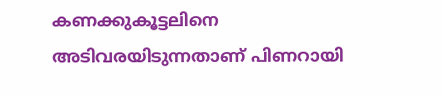കണക്കുകൂട്ടലിനെ അടിവരയിടുന്നതാണ് പിണറായി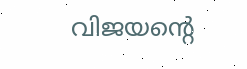വിജയന്റെ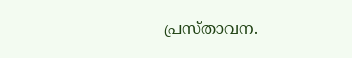പ്രസ്താവന.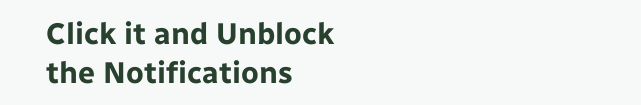Click it and Unblock the Notifications